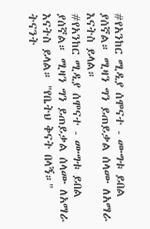#የአንከር ሚዲያ ሰሞናተ - ሙግቱ ይበል ያሰኛል። ሚዛን ግን ይጠይቃል ሰላሙ ለአማራ እናትስ ይላል።
#የአንከር ሚዲያ ሰሞናተ - ሙግቱ ይበል ያሰኛል። ሚዛን ግን ይጠይቃል ሰላሙ ለአማራ እናትስ ይላል። "የቤትህ ቅናት በላኝ።" ትናንት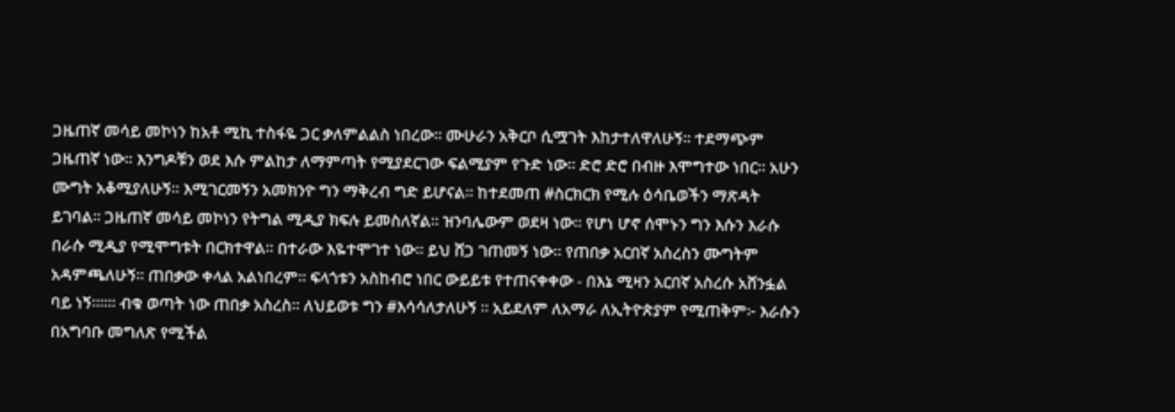ጋዜጠኛ መሳይ መኮነን ከአቶ ሚኪ ተስፋዬ ጋር ቃለምልልስ ነበረው። ሙሁራን አቅርቦ ሲሟገት እከታተለዋለሁኝ። ተደማጭም ጋዜጠኛ ነው። እንግዶቹን ወደ እሱ ምልከታ ለማምጣት የሚያደርገው ፍልሚያም የጉድ ነው። ድሮ ድሮ በብዙ እሞግተው ነበር። አሁን ሙግት አቆሚያለሁኝ። እሚገርመኝን አመክንዮ ግን ማቅረብ ግድ ይሆናል። ከተደመጠ #ስርክርክ የሚሉ ዕሳቤወችን ማጽዳት ይገባል። ጋዜጠኛ መሳይ መኮነን የትግል ሚዲያ ክፍሉ ይመስለኛል። ዝንባሌውም ወደዛ ነው። የሆነ ሆኖ ሰሞኑን ግን እሱን እራሱ በራሱ ሚዲያ የሚሞግቱት በርክተዋል። በተራው እዬተሞገተ ነው። ይህ ሸጋ ገጠመኝ ነው። የጠበቃ አርበኛ አስረስን ሙግትም አዳምጫለሁኝ። ጠበቃው ቀላል አልነበረም። ፍላጎቱን አስከብሮ ነበር ውይይቱ የተጠናቀቀው - በእኔ ሚዛን አርበኛ አስረሱ አሸንፏል ባይ ነኝ።።። ብቁ ወጣት ነው ጠበቃ አስረስ። ለህይወቱ ግን #እሳሳለታለሁኝ ። አይደለም ለአማራ ለኢትዮጵያም የሚጠቅም፦ እራሱን በአግባቡ መግለጽ የሚችል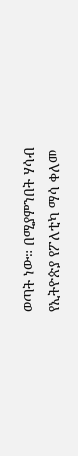ወጣት ነው። በሚያምንበት ሃሳብ የኢትዮጵያ የፖለቲካ ማሳ ቀለመ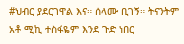#ህብር ያደርገዋል እና። ሰላሙ ቢገኝ። ትናንትም አቶ ሚኪ ተስፋዬም እንደ ጉድ ነበር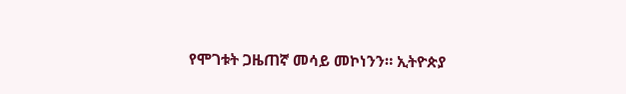የሞገቱት ጋዜጠኛ መሳይ መኮነንን። ኢትዮጵያ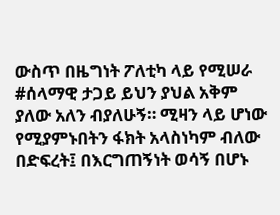ውስጥ በዜግነት ፖለቲካ ላይ የሚሠራ #ሰላማዊ ታጋይ ይህን ያህል አቅም ያለው አለን ብያለሁኝ። ሚዛን ላይ ሆነው የሚያምኑበትን ፋክት አላስነካም ብለው በድፍረት፤ በእርግጠኝነት ወሳኝ በሆኑ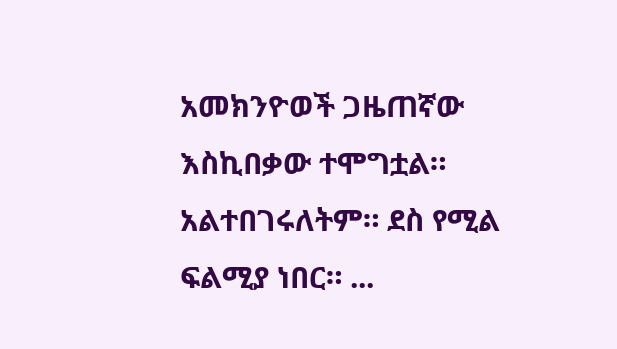አመክንዮወች ጋዜጠኛው እስኪበቃው ተሞግቷል። አልተበገሩለትም። ደስ የሚል ፍልሚያ ነበር። ...